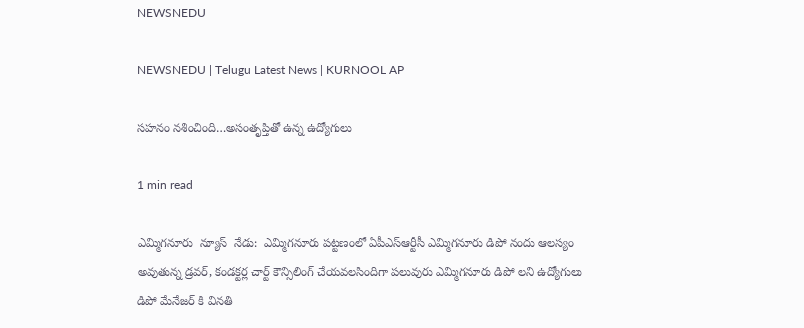NEWSNEDU

NEWSNEDU | Telugu Latest News | KURNOOL AP

సహనం నశించింది…అసంతృప్తితో ఉన్న ఉద్యోగులు

1 min read

ఎమ్మిగనూరు  న్యూస్  నేడు:  ఎమ్మిగనూరు పట్టణంలో ఏపీఎస్ఆర్టీసీ ఎమ్మిగనూరు డిపో నందు ఆలస్యం అవుతున్న డ్రవర్, కండక్టర్ల చార్ట్ కౌన్సిలింగ్ చేయవలసిందిగా పలువురు ఎమ్మిగనూరు డిపో లని ఉద్యోగులు  డిపో మేనేజర్ కి వినతి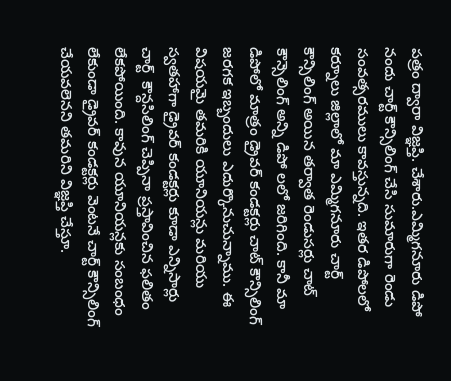పత్రం ద్వారా విజ్ఞప్తి. చేశారు.ఎమ్మిగనూరు డిపో నందు చార్ట్ కౌన్సిలింగ్ చేసి సుమారుగా రెండు సంవత్సరములు కావస్తున్నది. ఇతర డిపోలలో కర్నూలు జిల్లాలో మా ఎమ్మిగనూరు చార్ట్ కౌన్సిలింగ్ అయిన తర్వాత రెండుసర్లు చాట్ కౌన్సెలింగ్ అన్ని డిపో లలో జరిగింది. కానీ మా డిపోలో మాత్రం డ్రైవర్ కండక్టర్లు చాట్ కౌన్సిలింగ్ జరగక ఇబ్బందులు ఎదుర్కొనుచున్నాము. ఈ విషయమై తమరికి యూనియన్లు మరియు స్వతహాగా డ్రైవర్ కండక్టర్లు కూడా ఎన్నిసార్లు   చార్ట్  కౌన్దసిలింగ్ చెప్పినా ప్రస్తావించిన ఫలితం లేకపోయింది. కావున యూనియన్లకు సంబంధం లేకుండా డ్రైవర్ కండక్టర్లు వెంటనే చార్ట్ కౌన్సిలింగ్ చేయవలెనని తమరిని విజ్ఞప్తి చేస్తూ.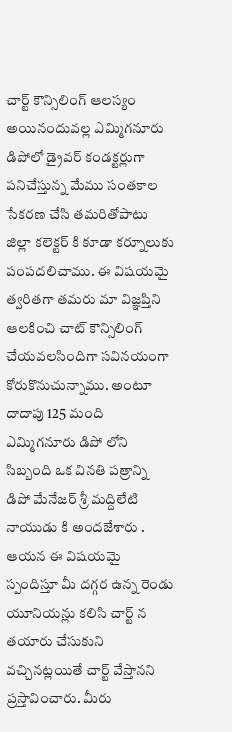చార్ట్ కౌన్సిలింగ్ ఆలస్యం అయినందువల్ల ఎమ్మిగనూరు డిపోలో డ్రైవర్ కండక్టర్లుగా పనిచేస్తున్న మేము సంతకాల సేకరణ చేసి తమరితోపాటు జిల్లా కలెక్టర్ కి కూడా కర్నూలుకు పంపదలిచాము. ఈ విషయమై త్వరితగా తమరు మా విజ్ఞప్తిని ఆలకించి చాట్ కౌన్సిలింగ్ చేయవలసిందిగా సవినయంగా కోరుకొనుచున్నాము. అంటూ దాదాపు 125 మంది ఎమ్మిగనూరు డిపో లోని సిబ్బంది ఒక వినతి పత్రాన్ని డిపో మేనేజర్ శ్రీ మద్దిలేటి నాయుడు కి అందజేశారు . ఆయన ఈ విషయమై స్పందిస్తూ మీ దగ్గర ఉన్న రెండు యూనియన్లు కలిసి చార్ట్ న తయారు చేసుకుని వచ్చినట్లయితే చార్ట్ వేస్తానని ప్రస్తావించారు. మీరు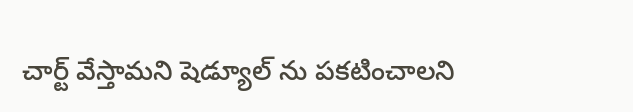చార్ట్ వేస్తామని షెడ్యూల్ ను పకటించాలని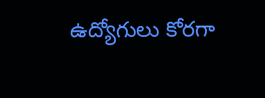ఉద్యోగులు కోరగా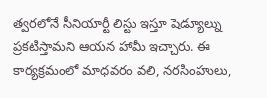త్వరలోనే సీనియార్టీ లిస్టు ఇస్తూ షెడ్యూల్ను ప్రకటిస్తామని ఆయన హామీ ఇచ్చారు. ఈ కార్యక్రమంలో మాధవరం వలి, నరసింహులు,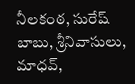నీలకంఠ, సురేష్ బాబు, శ్రీనివాసులు, మాధవ్,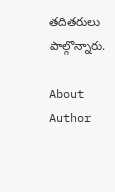తదితరులు పాల్గొన్నారు.

About Author